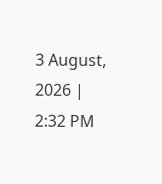3 August, 2026 | 2:32 PM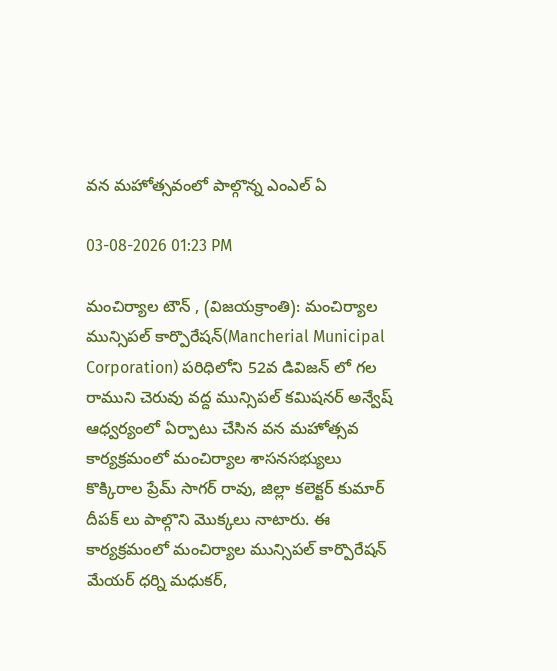వన మహోత్సవంలో పాల్గొన్న ఎంఎల్ ఏ

03-08-2026 01:23 PM

మంచిర్యాల టౌన్ , (విజయక్రాంతి): మంచిర్యాల మున్సిపల్ కార్పొరేషన్(Mancherial Municipal Corporation) పరిధిలోని 52వ డివిజన్ లో గల రాముని చెరువు వద్ద మున్సిపల్ కమిషనర్ అన్వేష్ ఆధ్వర్యంలో ఏర్పాటు చేసిన వన మహోత్సవ కార్యక్రమంలో మంచిర్యాల శాసనసభ్యులు కొక్కిరాల ప్రేమ్ సాగర్ రావు, జిల్లా కలెక్టర్ కుమార్ దీపక్ లు పాల్గొని మొక్కలు నాటారు. ఈ కార్యక్రమంలో మంచిర్యాల మున్సిపల్ కార్పొరేషన్ మేయర్ ధర్ని మధుకర్,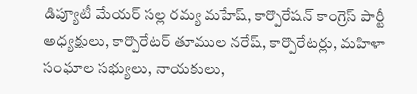డిప్యూటీ మేయర్ సల్ల రమ్య మహేష్, కార్పొరేషన్ కాంగ్రెస్ పార్టీ అధ్యక్షులు, కార్పొరేటర్ తూముల నరేష్, కార్పొరేటర్లు, మహిళా సంఘాల సభ్యులు, నాయకులు,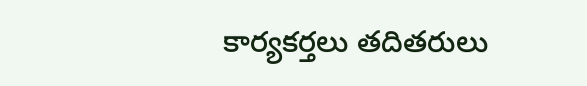కార్యకర్తలు తదితరులు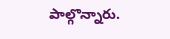పాల్గొన్నారు.